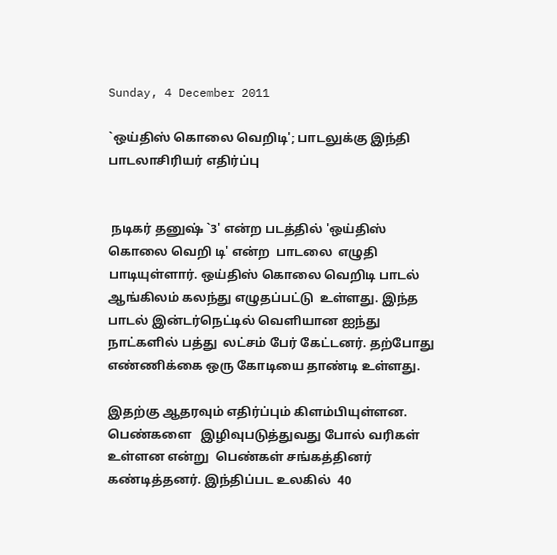Sunday, 4 December 2011

`ஒய்திஸ் கொலை வெறிடி'; பாடலுக்கு இந்தி பாடலாசிரியர் எதிர்ப்பு


 நடிகர் தனுஷ் `3' என்ற படத்தில் 'ஒய்திஸ் கொலை வெறி டி' என்ற  பாடலை  எழுதி பாடியுள்ளார். ஒய்திஸ் கொலை வெறிடி பாடல் ஆங்கிலம் கலந்து எழுதப்பட்டு  உள்ளது. இந்த பாடல் இன்டர்நெட்டில் வெளியான ஐந்து நாட்களில் பத்து  லட்சம் பேர் கேட்டனர். தற்போது எண்ணிக்கை ஒரு கோடியை தாண்டி உள்ளது.

இதற்கு ஆதரவும் எதிர்ப்பும் கிளம்பியுள்ளன. பெண்களை   இழிவுபடுத்துவது போல் வரிகள்   உள்ளன என்று  பெண்கள் சங்கத்தினர் கண்டித்தனர். இந்திப்பட உலகில்  40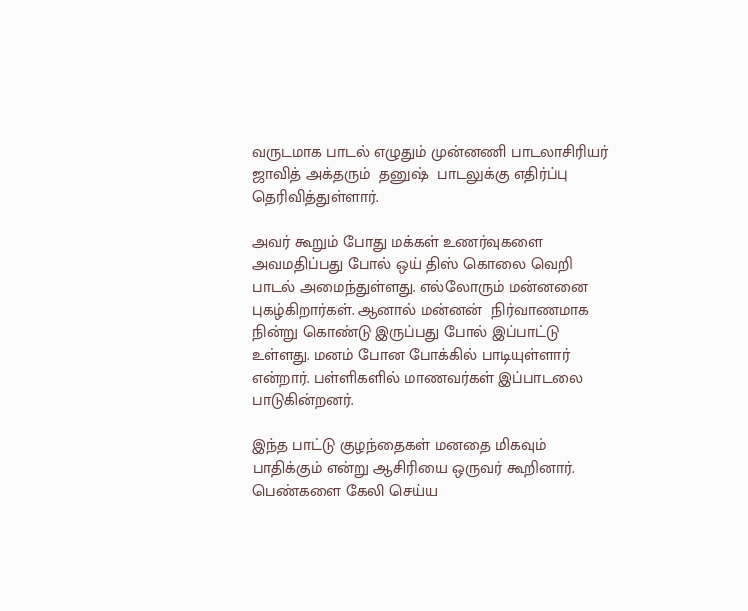வருடமாக பாடல் எழுதும் முன்னணி பாடலாசிரியர் ஜாவித் அக்தரும்  தனுஷ்  பாடலுக்கு எதிர்ப்பு  தெரிவித்துள்ளார்.

அவர் கூறும் போது மக்கள் உணர்வுகளை அவமதிப்பது போல் ஒய் திஸ் கொலை வெறி பாடல் அமைந்துள்ளது. எல்லோரும் மன்னனை புகழ்கிறார்கள். ஆனால் மன்னன்  நிர்வாணமாக  நின்று கொண்டு இருப்பது போல் இப்பாட்டு உள்ளது. மனம் போன போக்கில் பாடியுள்ளார் என்றார். பள்ளிகளில் மாணவர்கள் இப்பாடலை பாடுகின்றனர்.

இந்த பாட்டு குழந்தைகள் மனதை மிகவும் பாதிக்கும் என்று ஆசிரியை ஒருவர் கூறினார். பெண்களை கேலி செய்ய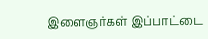இளைஞர்கள் இப்பாட்டை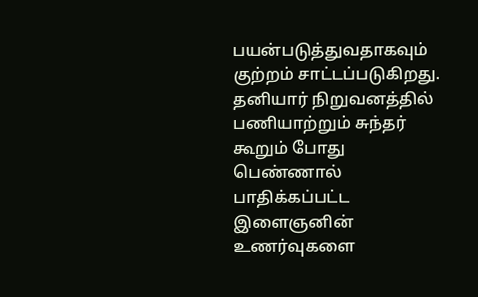பயன்படுத்துவதாகவும் குற்றம் சாட்டப்படுகிறது. தனியார் நிறுவனத்தில் பணியாற்றும் சுந்தர் கூறும் போது  பெண்ணால் பாதிக்கப்பட்ட  இளைஞனின் உணர்வுகளை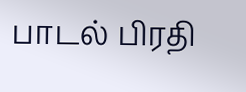பாடல் பிரதி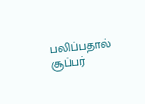பலிப்பதால் சூப்பர்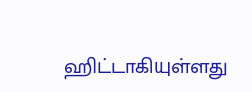ஹிட்டாகியுள்ளது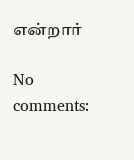என்றார்

No comments: